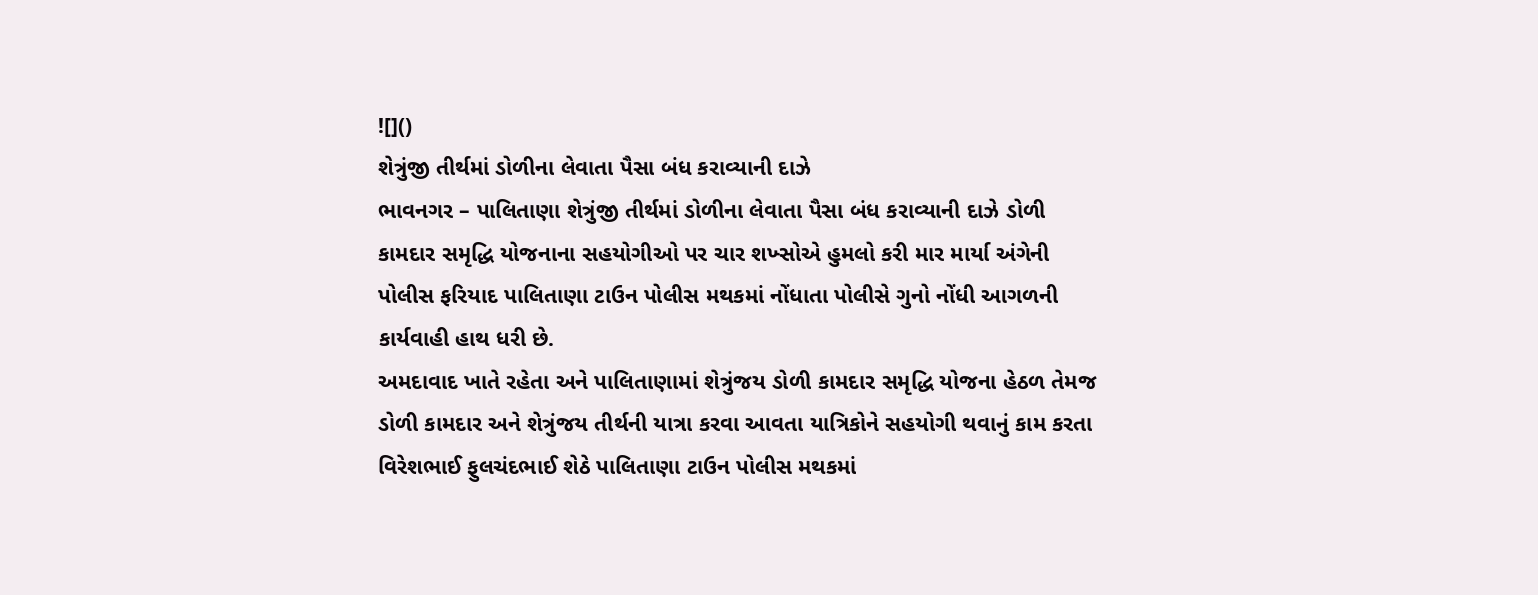![]()
શેત્રુંજી તીર્થમાં ડોળીના લેવાતા પૈસા બંધ કરાવ્યાની દાઝે
ભાવનગર – પાલિતાણા શેત્રુંજી તીર્થમાં ડોળીના લેવાતા પૈસા બંધ કરાવ્યાની દાઝે ડોળી કામદાર સમૃદ્ધિ યોજનાના સહયોગીઓ પર ચાર શખ્સોએ હુમલો કરી માર માર્યા અંગેની પોલીસ ફરિયાદ પાલિતાણા ટાઉન પોલીસ મથકમાં નોંધાતા પોલીસે ગુનો નોંધી આગળની કાર્યવાહી હાથ ધરી છે.
અમદાવાદ ખાતે રહેતા અને પાલિતાણામાં શેત્રુંજય ડોળી કામદાર સમૃદ્ધિ યોજના હેઠળ તેમજ ડોળી કામદાર અને શેત્રુંજય તીર્થની યાત્રા કરવા આવતા યાત્રિકોને સહયોગી થવાનું કામ કરતા વિરેશભાઈ ફુલચંદભાઈ શેઠે પાલિતાણા ટાઉન પોલીસ મથકમાં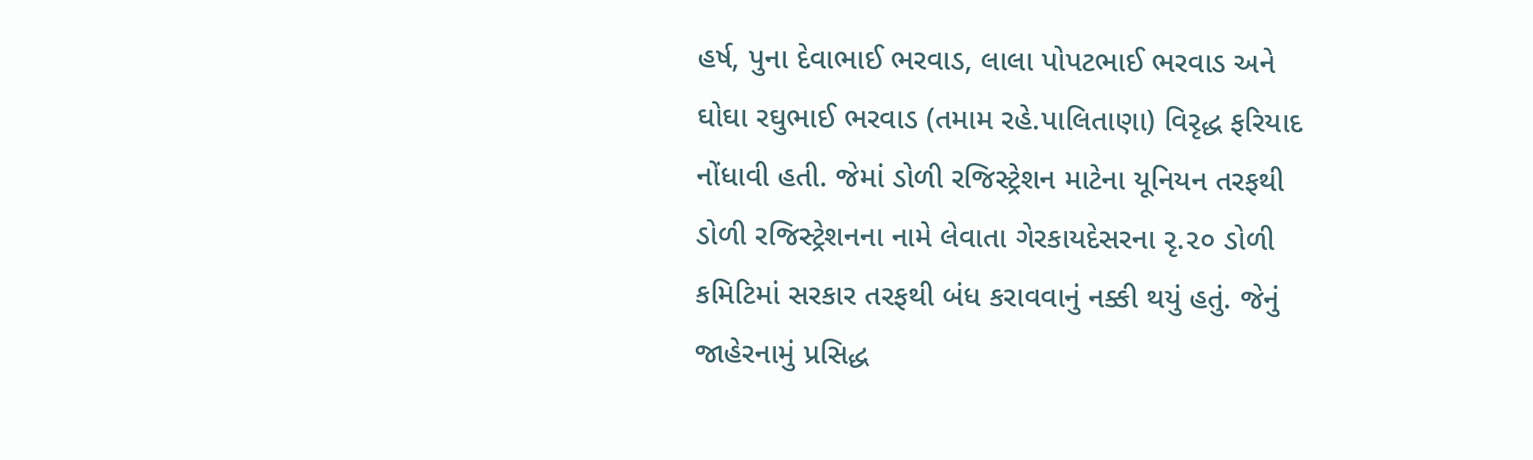હર્ષ, પુના દેવાભાઈ ભરવાડ, લાલા પોપટભાઈ ભરવાડ અને ઘોઘા રઘુભાઈ ભરવાડ (તમામ રહે.પાલિતાણા) વિરૃદ્ધ ફરિયાદ નોંધાવી હતી. જેમાં ડોળી રજિસ્ટ્રેશન માટેના યૂનિયન તરફથી ડોળી રજિસ્ટ્રેશનના નામે લેવાતા ગેરકાયદેસરના રૃ.૨૦ ડોળી કમિટિમાં સરકાર તરફથી બંધ કરાવવાનું નક્કી થયું હતું. જેનું જાહેરનામું પ્રસિદ્ધ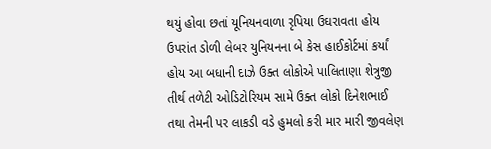થયું હોવા છતાં યૂનિયનવાળા રૃપિયા ઉઘરાવતા હોય ઉપરાંત ડોળી લેબર યુનિયનના બે કેસ હાઈકોર્ટમાં કર્યાં હોય આ બધાની દાઝે ઉક્ત લોકોએ પાલિતાણા શેત્રુજી તીર્થ તળેટી ઓડિટોરિયમ સામે ઉક્ત લોકો દિનેશભાઈ તથા તેમની પર લાકડી વડે હુમલો કરી માર મારી જીવલેણ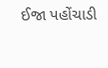ઈજા પહોંચાડી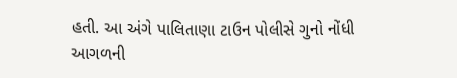હતી. આ અંગે પાલિતાણા ટાઉન પોલીસે ગુનો નોંધી આગળની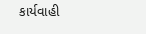કાર્યવાહી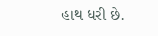હાથ ધરી છે.